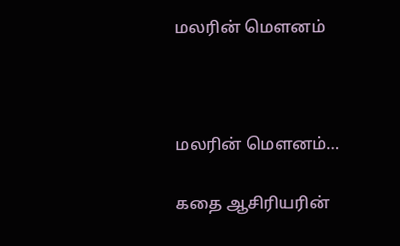மலரின் மௌனம்



மலரின் மௌனம்…

கதை ஆசிரியரின்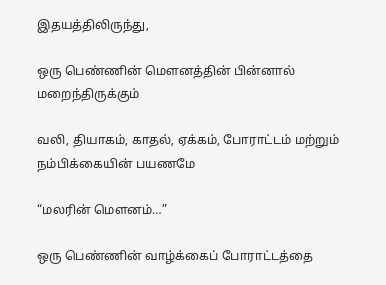இதயத்திலிருந்து,

ஒரு பெண்ணின் மௌனத்தின் பின்னால் மறைந்திருக்கும்

வலி, தியாகம், காதல், ஏக்கம், போராட்டம் மற்றும் நம்பிக்கையின் பயணமே

“மலரின் மௌனம்…”

ஒரு பெண்ணின் வாழ்க்கைப் போராட்டத்தை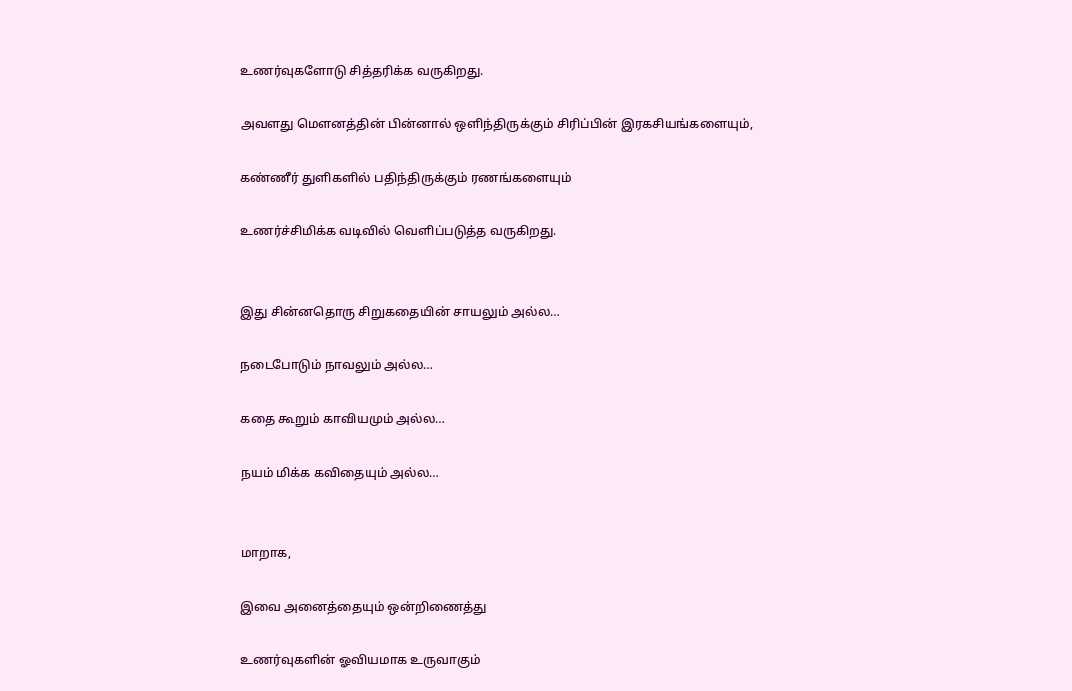உணர்வுகளோடு சித்தரிக்க வருகிறது.

அவளது மௌனத்தின் பின்னால் ஒளிந்திருக்கும் சிரிப்பின் இரகசியங்களையும்,

கண்ணீர் துளிகளில் பதிந்திருக்கும் ரணங்களையும்

உணர்ச்சிமிக்க வடிவில் வெளிப்படுத்த வருகிறது.


இது சின்னதொரு சிறுகதையின் சாயலும் அல்ல…

நடைபோடும் நாவலும் அல்ல…

கதை கூறும் காவியமும் அல்ல…

நயம் மிக்க கவிதையும் அல்ல…


மாறாக,

இவை அனைத்தையும் ஒன்றிணைத்து

உணர்வுகளின் ஓவியமாக உருவாகும்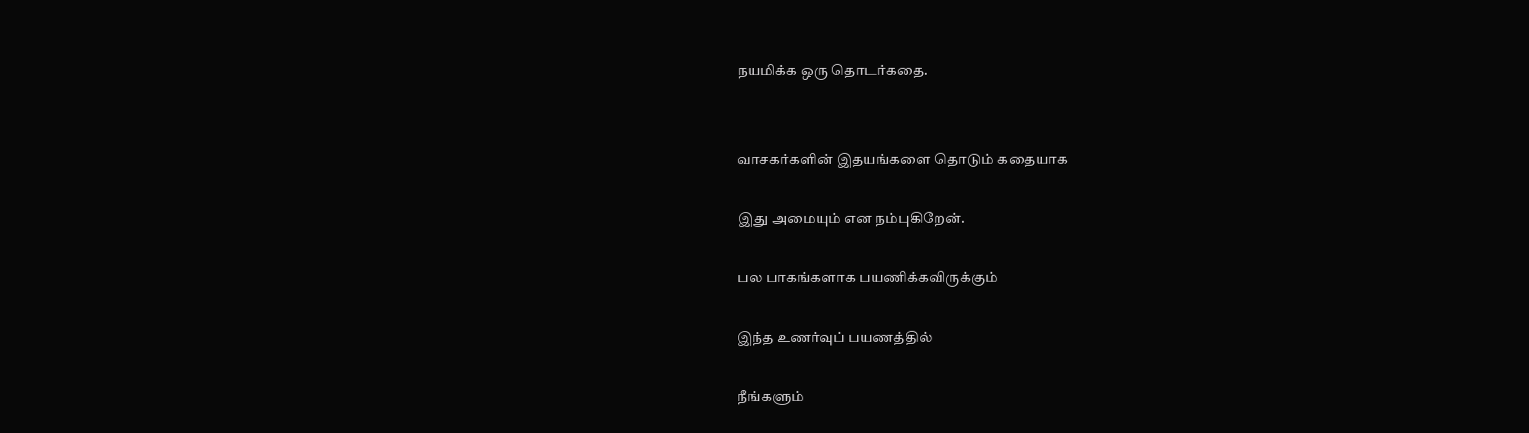நயமிக்க ஒரு தொடர்கதை.


வாசகர்களின் இதயங்களை தொடும் கதையாக

இது அமையும் என நம்புகிறேன்.

பல பாகங்களாக பயணிக்கவிருக்கும்

இந்த உணர்வுப் பயணத்தில்

நீங்களும்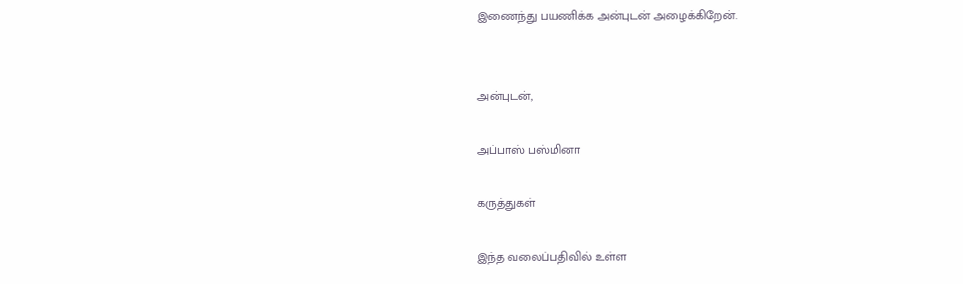இணைந்து பயணிக்க அன்புடன் அழைக்கிறேன்.


அன்புடன்,

அப்பாஸ் பஸ்மினா

கருத்துகள்

இந்த வலைப்பதிவில் உள்ள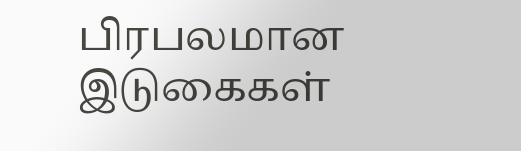பிரபலமான இடுகைகள்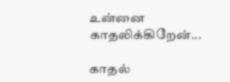உன்னை காதலிக்கிறேன்...

காதல்